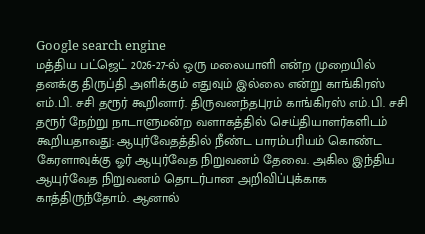Google search engine
மத்திய பட்ஜெட் 2026-27-ல் ஒரு மலையாளி என்ற முறையில் தனக்கு திருப்தி அளிக்கும் எதுவும் இல்லை என்று காங்கிரஸ் எம்.பி. சசி தரூர் கூறினார். திருவனந்தபுரம் காங்கிரஸ் எம்.பி. சசி தரூர் நேற்று நாடாளுமன்ற வளாகத்தில் செய்தியாளர்களிடம் கூறியதாவது: ஆயுர்வேதத்தில் நீண்ட பாரம்பரியம் கொண்ட கேரளாவுக்கு ஓர் ஆயுர்வேத நிறுவனம் தேவை. அகில இந்திய ஆயுர்வேத நிறுவனம் தொடர்பான அறிவிப்புக்காக காத்திருந்தோம். ஆனால்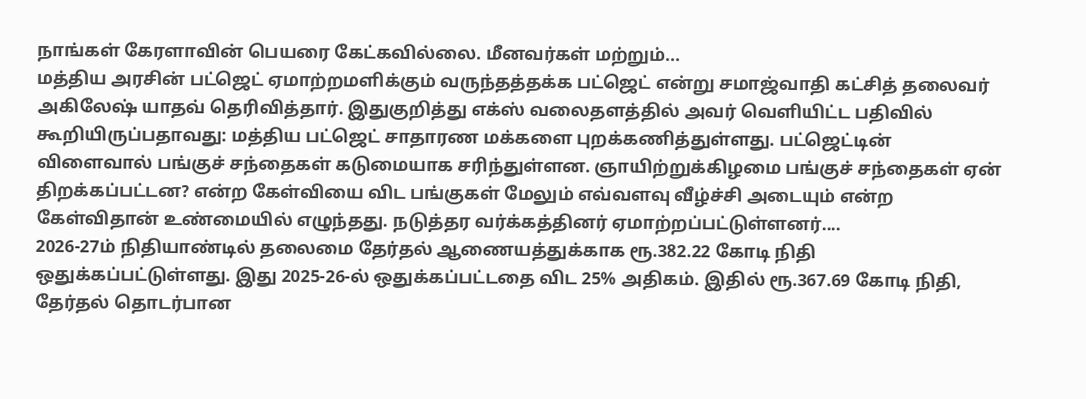நாங்கள் கேரளாவின் பெயரை கேட்கவில்லை. மீனவர்கள் மற்றும்...
மத்திய அரசின் பட்ஜெட் ஏமாற்றமளிக்கும் வருந்தத்தக்க பட்ஜெட் என்று சமாஜ்வாதி கட்சித் தலைவர் அகிலேஷ் யாதவ் தெரிவித்தார். இதுகுறித்து எக்ஸ் வலைதளத்தில் அவர் வெளியிட்ட பதிவில் கூறியிருப்பதாவது: மத்திய பட்ஜெட் சாதாரண மக்களை புறக்கணித்துள்ளது. பட்ஜெட்டின் விளைவால் பங்குச் சந்தைகள் கடுமையாக சரிந்துள்ளன. ஞாயிற்றுக்கிழமை பங்குச் சந்தைகள் ஏன் திறக்கப்பட்டன? என்ற கேள்வியை விட பங்குகள் மேலும் எவ்வளவு வீழ்ச்சி அடையும் என்ற கேள்விதான் உண்மையில் எழுந்தது. நடுத்தர வர்க்கத்தினர் ஏமாற்றப்பட்டுள்ளனர்....
2026-27ம் நிதியாண்டில் தலைமை தேர்தல் ஆணையத்துக்காக ரூ.382.22 கோடி நிதி ஒதுக்கப்பட்டுள்ளது. இது 2025-26-ல் ஒதுக்கப்பட்டதை விட 25% அதிகம். இதில் ரூ.367.69 கோடி நிதி, தேர்தல் தொடர்பான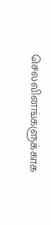செலவினங்களுக்காக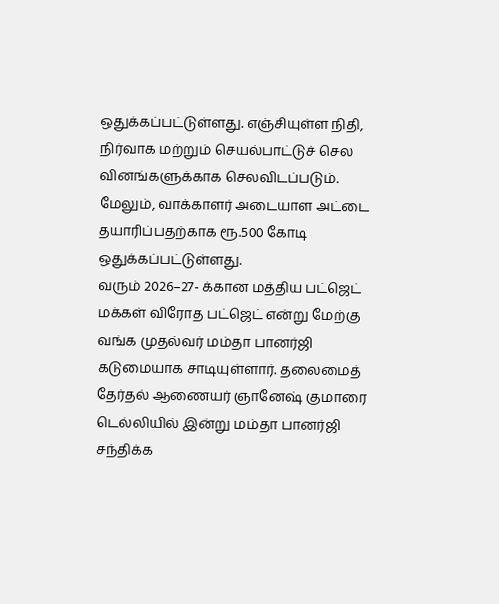ஒதுக்கப்பட்டுள்ளது. எஞ்சியுள்ள நிதி, நிர்வாக மற்றும் செயல்பாட்டுச் செல வினங்களுக்காக செலவிடப்படும். மேலும், வாக்காளர் அடையாள அட்டை தயாரிப்பதற்காக ரூ.500 கோடி ஒதுக்கப்பட்டுள்ளது.
வரும் 2026–27- க்கான மத்திய பட்ஜெட் மக்கள் விரோத பட்ஜெட் என்று மேற்கு வங்க முதல்வர் மம்தா பானர்ஜி கடுமையாக சாடியுள்ளார். தலைமைத் தேர்தல் ஆணையர் ஞானேஷ் குமாரை டெல்லியில் இன்று மம்தா பானர்ஜி சந்திக்க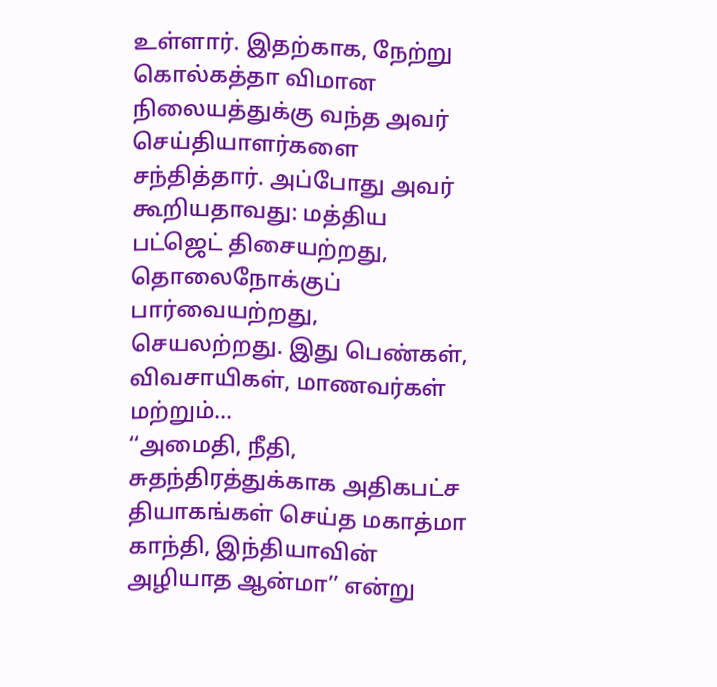உள்ளார். இதற்காக, நேற்று கொல்கத்தா விமான நிலையத்துக்கு வந்த அவர் செய்தியாளர்களை சந்தித்தார். அப்போது அவர் கூறியதாவது: மத்திய பட்ஜெட் திசையற்றது, தொலைநோக்குப் பார்வையற்றது, செயலற்றது. இது பெண்கள், விவசாயிகள், மாணவர்கள் மற்றும்...
‘‘அமைதி, நீதி, சுதந்திரத்துக்காக அதிகபட்ச தியாகங்கள் செய்த மகாத்மா காந்தி, இந்தியாவின் அழியாத ஆன்மா’’ என்று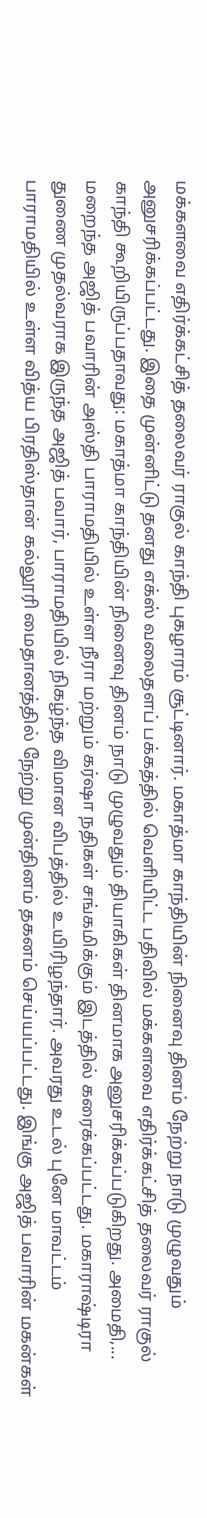மக்களவை எதிர்க்கட்சித் தலைவர் ராகுல் காந்தி புகழாரம் சூட்டினார். மகாத்மா காந்தியின் நினைவு தினம் நேற்று நாடு முழுவதும் அனுசரிக்கப்பட்டது. இதை முன்னிட்டு தனது எக்ஸ் வலைதளப் பக்கத்தில் வெளியிட்ட பதிவில் மக்களவை எதிர்க்கட்சித் தலைவர் ராகுல் காந்தி கூறியிருப்பதாவது: மகாத்மா காந்தியின் நினைவு தினம் நாடு முழுவதும் தியாகிகள் தினமாக அனுசரிக்கப்படுகிறது. அமைதி,...
மறைந்த அஜித் பவாரின் அஸ்தி பாராமதியில் உள்ள நீரா மற்றும் கர்ஷா நதிகள் சங்கமிக்கும் இடத்தில் கரைக்கப்பட்டது. மகாராஷ்டிரா துணை முதல்வராக இருந்த அஜித் பவார், பாராமதியில் நிகழ்ந்த விமான விபத்தில் உயிரிழந்தார். அவரது உடல் புனே மாவட்டம் பாராமதியில் உள்ள வித்ய பிரதிஸ்தான் கல்லூரி மைதானத்தில் நேற்று முன்தினம் தகனம் செய்யப்பட்டது. இங்கு அஜித் பவாரின் மகன்கள்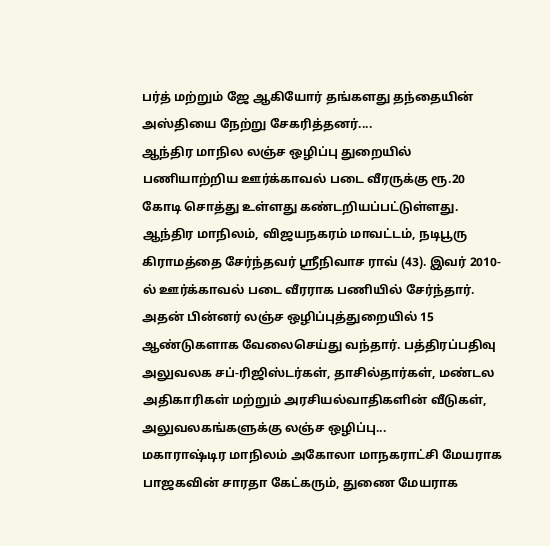பர்த் மற்றும் ஜே ஆகியோர் தங்களது தந்தையின் அஸ்தியை நேற்று சேகரித்தனர்....
ஆந்திர மாநில லஞ்ச ஒழிப்பு துறையில் பணியாற்றிய ஊர்க்காவல் படை வீரருக்கு ரூ.20 கோடி சொத்து உள்ளது கண்டறியப்பட்டுள்ளது. ஆந்திர மாநிலம், விஜயநகரம் மாவட்டம், நடிபூரு கிராமத்தை சேர்ந்தவர் ஸ்ரீநிவாச ராவ் (43). இவர் 2010-ல் ஊர்க்காவல் படை வீரராக பணியில் சேர்ந்தார். அதன் பின்னர் லஞ்ச ஒழிப்புத்துறையில் 15 ஆண்டுகளாக வேலைசெய்து வந்தார். பத்திரப்பதிவு அலுவலக சப்-ரிஜிஸ்டர்கள், தாசில்தார்கள், மண்டல அதிகாரிகள் மற்றும் அரசியல்வாதிகளின் வீடுகள், அலுவலகங்களுக்கு லஞ்ச ஒழிப்பு...
மகாராஷ்டிர மாநிலம் அகோலா மாநகராட்சி மேயராக பாஜகவின் சாரதா கேட்கரும், துணை மேயராக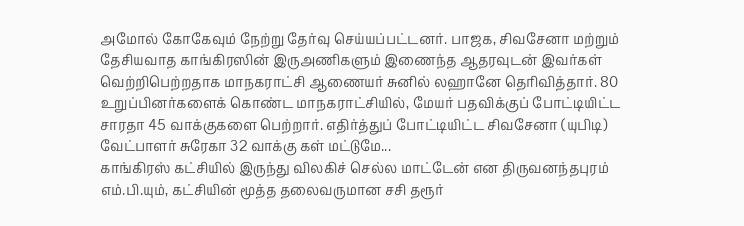அமோல் கோகேவும் நேற்று தேர்வு செய்யப்பட்டனர். பாஜக, சிவசேனா மற்றும் தேசியவாத காங்கிரஸின் இருஅணிகளும் இணைந்த ஆதரவுடன் இவர்கள் வெற்றிபெற்றதாக மாநகராட்சி ஆணையர் சுனில் லஹானே தெரிவித்தார். 80 உறுப்பினர்களைக் கொண்ட மாநகராட்சியில், மேயர் பதவிக்குப் போட்டியிட்ட சாரதா 45 வாக்குகளை பெற்றார். எதிர்த்துப் போட்டியிட்ட சிவசேனா (யுபிடி) வேட்பாளர் சுரேகா 32 வாக்கு கள் மட்டுமே...
காங்கிரஸ் கட்சியில் இருந்து விலகிச் செல்ல மாட்டேன் என திருவனந்தபுரம் எம்.பி.யும், கட்சியின் மூத்த தலைவருமான சசி தரூர்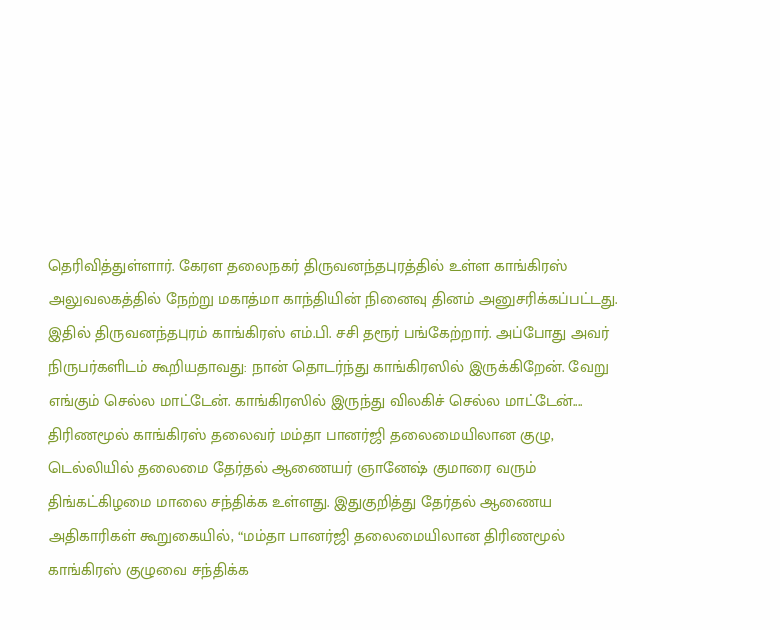தெரிவித்துள்ளார். கேரள தலைநகர் திருவனந்தபுரத்தில் உள்ள காங்கிரஸ் அலுவலகத்தில் நேற்று மகாத்மா காந்தியின் நினைவு தினம் அனுசரிக்கப்பட்டது. இதில் திருவனந்தபுரம் காங்கிரஸ் எம்.பி. சசி தரூர் பங்கேற்றார். அப்போது அவர் நிருபர்களிடம் கூறியதாவது: நான் தொடர்ந்து காங்கிரஸில் இருக்கிறேன். வேறு எங்கும் செல்ல மாட்டேன். காங்கிரஸில் இருந்து விலகிச் செல்ல மாட்டேன்....
திரிணமூல் காங்கிரஸ் தலைவர் மம்தா பானர்ஜி தலைமையிலான குழு, டெல்லியில் தலைமை தேர்தல் ஆணையர் ஞானேஷ் குமாரை வரும் திங்கட்கிழமை மாலை சந்திக்க உள்ளது. இதுகுறித்து தேர்தல் ஆணைய அதிகாரிகள் கூறுகையில், “மம்தா பானர்ஜி தலைமையிலான திரிணமூல் காங்கிரஸ் குழுவை சந்திக்க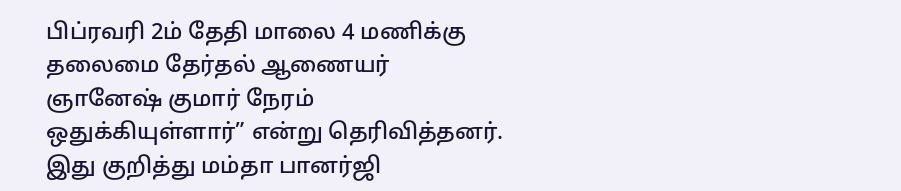பிப்ரவரி 2ம் தேதி மாலை 4 மணிக்கு தலைமை தேர்தல் ஆணையர் ஞானேஷ் குமார் நேரம் ஒதுக்கியுள்ளார்” என்று தெரிவித்தனர். இது குறித்து மம்தா பானர்ஜி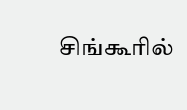சிங்கூரில்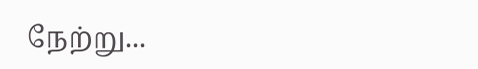நேற்று...